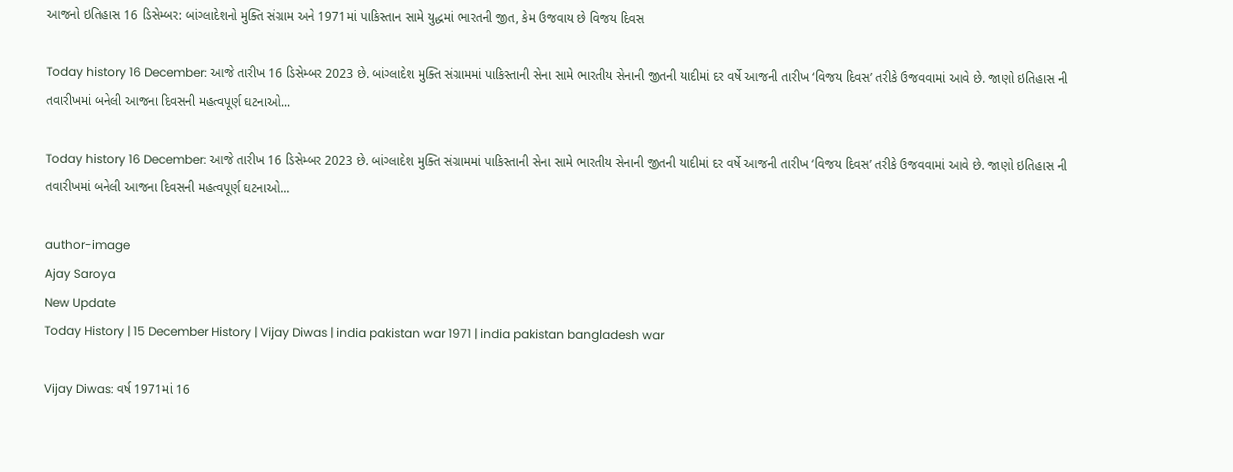આજનો ઇતિહાસ 16 ડિસેમ્બર: બાંગ્લાદેશનો મુક્તિ સંગ્રામ અને 1971માં પાકિસ્તાન સામે યુદ્ધમાં ભારતની જીત, કેમ ઉજવાય છે વિજય દિવસ

Today history 16 December: આજે તારીખ 16 ડિસેમ્બર 2023 છે. બાંગ્લાદેશ મુક્તિ સંગ્રામમાં પાકિસ્તાની સેના સામે ભારતીય સેનાની જીતની યાદીમાં દર વર્ષે આજની તારીખ ‘વિજય દિવસ’ તરીકે ઉજવવામાં આવે છે. જાણો ઇતિહાસ ની તવારીખમાં બનેલી આજના દિવસની મહત્વપૂર્ણ ઘટનાઓ...

Today history 16 December: આજે તારીખ 16 ડિસેમ્બર 2023 છે. બાંગ્લાદેશ મુક્તિ સંગ્રામમાં પાકિસ્તાની સેના સામે ભારતીય સેનાની જીતની યાદીમાં દર વર્ષે આજની તારીખ ‘વિજય દિવસ’ તરીકે ઉજવવામાં આવે છે. જાણો ઇતિહાસ ની તવારીખમાં બનેલી આજના દિવસની મહત્વપૂર્ણ ઘટનાઓ...

author-image
Ajay Saroya
New Update
Today History | 15 December History | Vijay Diwas | india pakistan war 1971 | india pakistan bangladesh war

Vijay Diwas: વર્ષ 1971માં 16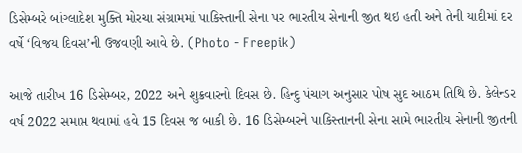ડિસેમ્બરે બાંગ્લાદેશ મુક્તિ મોરચા સંગ્રામમાં પાકિસ્તાની સેના પર ભારતીય સેનાની જીત થઇ હતી અને તેની યાદીમાં દર વર્ષે ‘વિજય દિવસ’ની ઉજવણી આવે છે. (Photo - Freepik)

આજે તારીખ 16 ડિસેમ્બર, 2022 અને શુક્રવારનો દિવસ છે. હિન્દુ પંચાગ અનુસાર પોષ સુદ આઠમ તિથિ છે. કેલેન્ડર વર્ષ 2022 સમાપ્ત થવામાં હવે 15 દિવસ જ બાકી છે. 16 ડિસેમ્બરને પાકિસ્તાનની સેના સામે ભારતીય સેનાની જીતની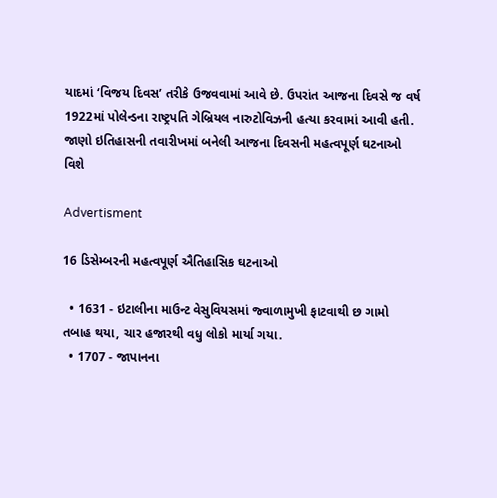યાદમાં ‘વિજય દિવસ’ તરીકે ઉજવવામાં આવે છે. ઉપરાંત આજના દિવસે જ વર્ષ 1922માં પોલેન્ડના રાષ્ટ્રપતિ ગેબ્રિયલ નારુટોવિઝની હત્યા કરવામાં આવી હતી. જાણો ઇતિહાસની તવારીખમાં બનેલી આજના દિવસની મહત્વપૂર્ણ ઘટનાઓ વિશે

Advertisment

16 ડિસેમ્બરની મહત્વપૂર્ણ ઐતિહાસિક ઘટનાઓ

  • 1631 - ઇટાલીના માઉન્ટ વેસુવિયસમાં જ્વાળામુખી ફાટવાથી છ ગામો તબાહ થયા, ચાર હજારથી વધુ લોકો માર્યા ગયા.
  • 1707 - જાપાનના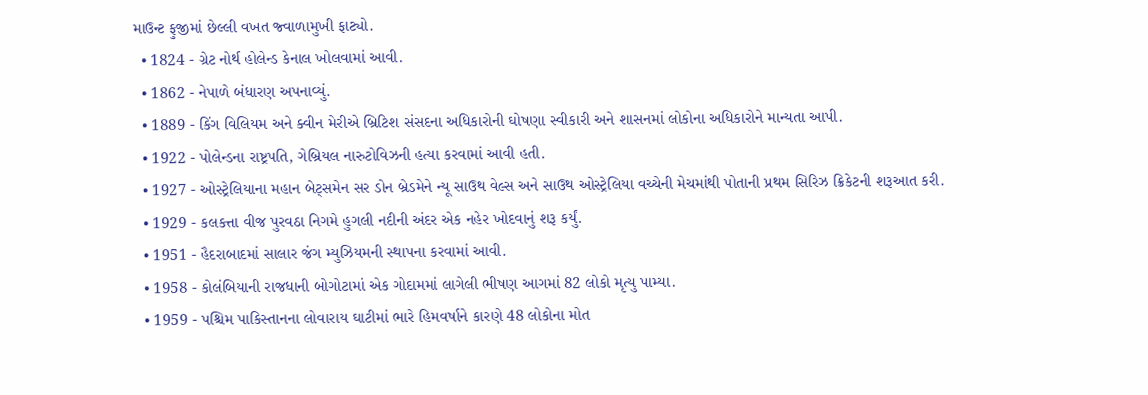માઉન્ટ ફુજીમાં છેલ્લી વખત જ્વાળામુખી ફાટ્યો.
  • 1824 - ગ્રેટ નોર્થ હોલેન્ડ કેનાલ ખોલવામાં આવી.
  • 1862 - નેપાળે બંધારણ અપનાવ્યું.
  • 1889 - કિંગ વિલિયમ અને ક્વીન મેરીએ બ્રિટિશ સંસદના અધિકારોની ઘોષણા સ્વીકારી અને શાસનમાં લોકોના અધિકારોને માન્યતા આપી.
  • 1922 - પોલેન્ડના રાષ્ટ્રપતિ, ગેબ્રિયલ નારુટોવિઝની હત્યા કરવામાં આવી હતી.
  • 1927 - ઓસ્ટ્રેલિયાના મહાન બેટ્સમેન સર ડોન બ્રેડમેને ન્યૂ સાઉથ વેલ્સ અને સાઉથ ઓસ્ટ્રેલિયા વચ્ચેની મેચમાંથી પોતાની પ્રથમ સિરિઝ ક્રિકેટની શરૂઆત કરી.
  • 1929 - કલકત્તા વીજ પુરવઠા નિગમે હુગલી નદીની અંદર એક નહેર ખોદવાનું શરૂ કર્યું.
  • 1951 - હૈદરાબાદમાં સાલાર જંગ મ્યુઝિયમની સ્થાપના કરવામાં આવી.
  • 1958 - કોલંબિયાની રાજધાની બોગોટામાં એક ગોદામમાં લાગેલી ભીષણ આગમાં 82 લોકો મૃત્યુ પામ્યા.
  • 1959 - પશ્ચિમ પાકિસ્તાનના લોવારાય ઘાટીમાં ભારે હિમવર્ષાને કારણે 48 લોકોના મોત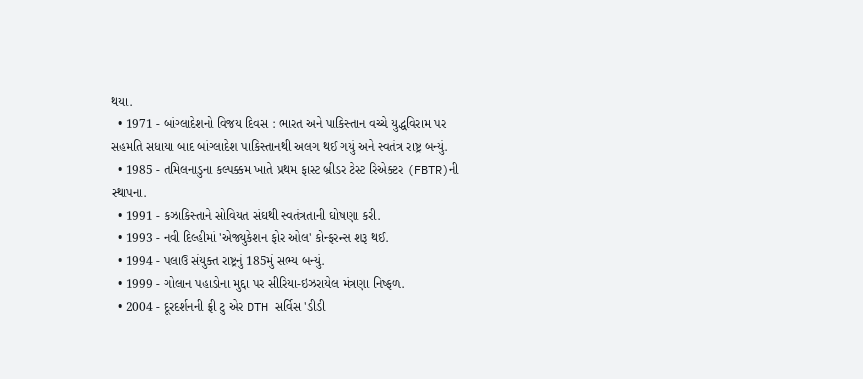થયા.
  • 1971 - બાંગ્લાદેશનો વિજય દિવસ : ભારત અને પાકિસ્તાન વચ્ચે યુદ્ધવિરામ પર સહમતિ સધાયા બાદ બાંગ્લાદેશ પાકિસ્તાનથી અલગ થઈ ગયું અને સ્વતંત્ર રાષ્ટ્ર બન્યું.
  • 1985 - તમિલનાડુના કલ્પક્કમ ખાતે પ્રથમ ફાસ્ટ બ્રીડર ટેસ્ટ રિએક્ટર (FBTR)ની સ્થાપના.
  • 1991 - કઝાકિસ્તાને સોવિયત સંઘથી સ્વતંત્રતાની ઘોષણા કરી.
  • 1993 - નવી દિલ્હીમાં 'એજ્યુકેશન ફોર ઓલ' કોન્ફરન્સ શરૂ થઈ.
  • 1994 - પલાઉ સંયુક્ત રાષ્ટ્રનું 185મું સભ્ય બન્યું.
  • 1999 - ગોલાન પહાડોના મુદ્દા પર સીરિયા-ઇઝરાયેલ મંત્રણા નિષ્ફળ.
  • 2004 - દૂરદર્શનની ફ્રી ટુ એર DTH સર્વિસ 'ડીડી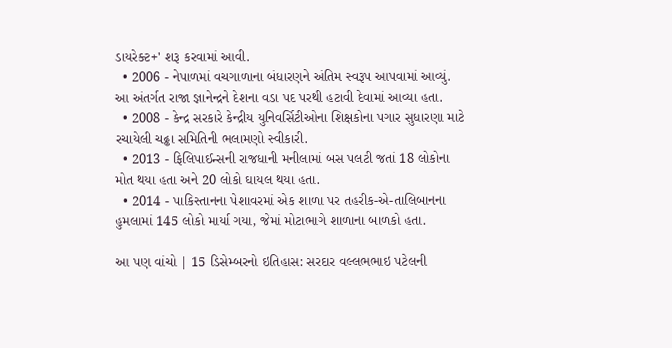ડાયરેક્ટ+' શરૂ કરવામાં આવી.
  • 2006 - નેપાળમાં વચગાળાના બંધારણને અંતિમ સ્વરૂપ આપવામાં આવ્યું. આ અંતર્ગત રાજા જ્ઞાનેન્દ્રને દેશના વડા પદ પરથી હટાવી દેવામાં આવ્યા હતા.
  • 2008 - કેન્દ્ર સરકારે કેન્દ્રીય યુનિવર્સિટીઓના શિક્ષકોના પગાર સુધારણા માટે રચાયેલી ચઢ્ઢા સમિતિની ભલામણો સ્વીકારી.
  • 2013 - ફિલિપાઈન્સની રાજધાની મનીલામાં બસ પલટી જતાં 18 લોકોના મોત થયા હતા અને 20 લોકો ઘાયલ થયા હતા.
  • 2014 - પાકિસ્તાનના પેશાવરમાં એક શાળા પર તહરીક-એ-તાલિબાનના હુમલામાં 145 લોકો માર્યા ગયા, જેમાં મોટાભાગે શાળાના બાળકો હતા.

આ પણ વાંચો | 15 ડિસેમ્બરનો ઇતિહાસ: સરદાર વલ્લભભાઇ પટેલની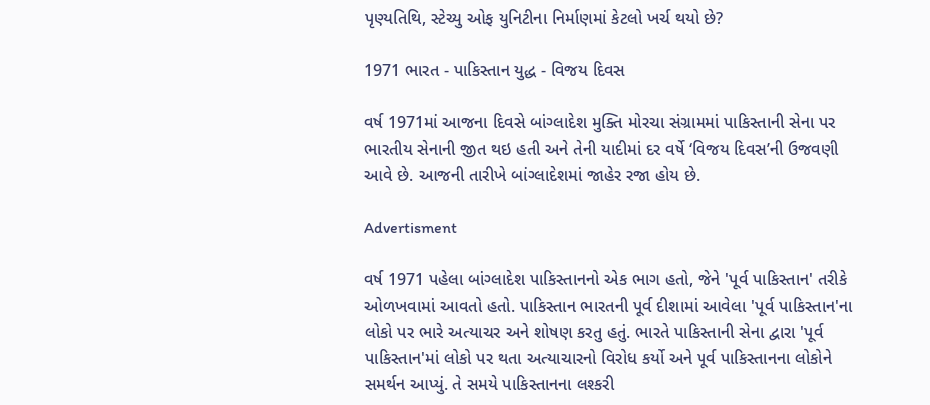પૃણ્યતિથિ, સ્ટેચ્યુ ઓફ યુનિટીના નિર્માણમાં કેટલો ખર્ચ થયો છે?

1971 ભારત - પાકિસ્તાન યુદ્ધ - વિજય દિવસ

વર્ષ 1971માં આજના દિવસે બાંગ્લાદેશ મુક્તિ મોરચા સંગ્રામમાં પાકિસ્તાની સેના પર ભારતીય સેનાની જીત થઇ હતી અને તેની યાદીમાં દર વર્ષે ‘વિજય દિવસ’ની ઉજવણી આવે છે. આજની તારીખે બાંગ્લાદેશમાં જાહેર રજા હોય છે.

Advertisment

વર્ષ 1971 પહેલા બાંગ્લાદેશ પાકિસ્તાનનો એક ભાગ હતો, જેને 'પૂર્વ પાકિસ્તાન' તરીકે ઓળખવામાં આવતો હતો. પાકિસ્તાન ભારતની પૂર્વ દીશામાં આવેલા 'પૂર્વ પાકિસ્તાન'ના લોકો પર ભારે અત્યાચર અને શોષણ કરતુ હતું. ભારતે પાકિસ્તાની સેના દ્વારા 'પૂર્વ પાકિસ્તાન'માં લોકો પર થતા અત્યાચારનો વિરોધ કર્યો અને પૂર્વ પાકિસ્તાનના લોકોને સમર્થન આપ્યું. તે સમયે પાકિસ્તાનના લશ્કરી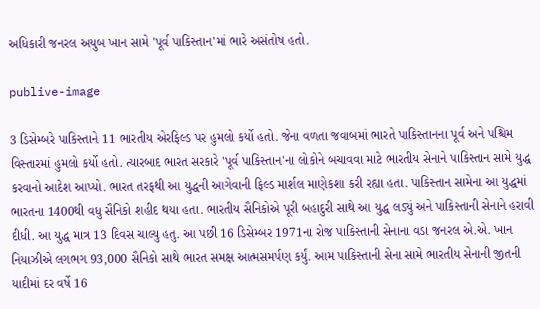અધિકારી જનરલ અયુબ ખાન સામે 'પૂર્વ પાકિસ્તાન'માં ભારે અસંતોષ હતો.

publive-image

3 ડિસેમ્બરે પાકિસ્તાને 11 ભારતીય એરફિલ્ડ પર હુમલો કર્યો હતો. જેના વળતા જવાબમાં ભારતે પાકિસ્તાનના પૂર્વ અને પશ્ચિમ વિસ્તારમાં હુમલો કર્યો હતો. ત્યારબાદ ભારત સરકારે 'પૂર્વ પાકિસ્તાન'ના લોકોને બચાવવા માટે ભારતીય સેનાને પાકિસ્તાન સામે યુદ્ધ કરવાનો આદેશ આપ્યો. ભારત તરફથી આ યુદ્ધની આગેવાની ફિલ્ડ માર્શલ માણેકશા કરી રહ્યા હતા. પાકિસ્તાન સામેના આ યુદ્ધમાં ભારતના 1400થી વધુ સૈનિકો શહીદ થયા હતા. ભારતીય સૈનિકોએ પૂરી બહાદુરી સાથે આ યુદ્ધ લડ્યું અને પાકિસ્તાની સેનાને હરાવી દીધી. આ યુદ્ધ માત્ર 13 દિવસ ચાલ્યુ હતુ. આ પછી 16 ડિસેમ્બર 1971ના રોજ પાકિસ્તાની સેનાના વડા જનરલ એ.એ. ખાન નિયાઝીએ લગભગ 93,000 સૈનિકો સાથે ભારત સમક્ષ આત્મસમર્પણ કર્યું. આમ પાકિસ્તાની સેના સામે ભારતીય સેનાની જીતની યાદીમાં દર વર્ષે 16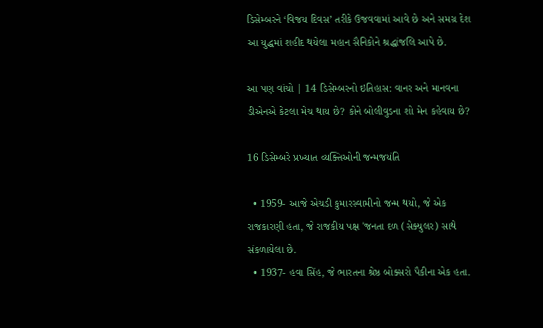ડિસેમ્બરને ‘વિજય દિવસ’ તરીકે ઉજવવામાં આવે છે અને સમગ્ર દેશ આ યુદ્ધમાં શહીદ થયેલા મહાન સૈનિકોને શ્રદ્ધાંજલિ આપે છે.

આ પણ વાંચો | 14 ડિસેમ્બરનો ઇતિહાસ: વાનર અને માનવના ડીએનએ કેટલા મેચ થાય છે? કોને બોલીવુડના શો મેન કહેવાય છે?

16 ડિસેમ્બરે પ્રખ્યાત વ્યક્તિઓની જન્મજયંતિ

  • 1959- આજે એચડી કુમારસ્વામીનો જન્મ થયો, જે એક રાજકારણી હતા, જે રાજકીય પક્ષ 'જનતા દળ (સેક્યુલર) સાથે સંકળાયેલા છે.
  • 1937- હવા સિંહ, જે ભારતના શ્રેષ્ઠ બોક્સરો પૈકીના એક હતા.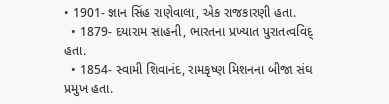• 1901- જ્ઞાન સિંહ રાણેવાલા, એક રાજકારણી હતા.
  • 1879- દયારામ સાહની, ભારતના પ્રખ્યાત પુરાતત્વવિદ્ હતા.
  • 1854- સ્વામી શિવાનંદ, રામકૃષ્ણ મિશનના બીજા સંઘ પ્રમુખ હતા.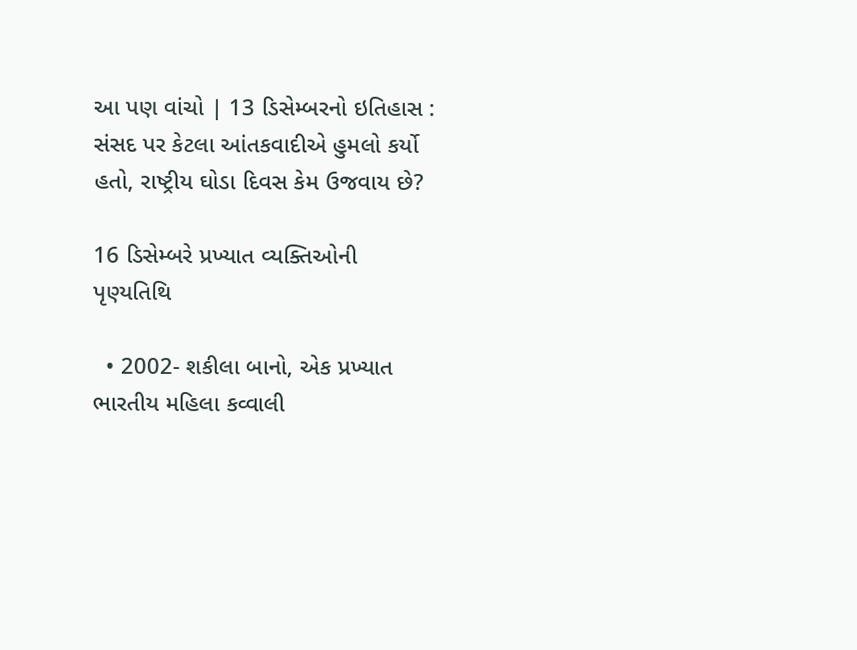આ પણ વાંચો | 13 ડિસેમ્બરનો ઇતિહાસ : સંસદ પર કેટલા આંતકવાદીએ હુમલો કર્યો હતો, રાષ્ટ્રીય ઘોડા દિવસ કેમ ઉજવાય છે?

16 ડિસેમ્બરે પ્રખ્યાત વ્યક્તિઓની પૃણ્યતિથિ

  • 2002- શકીલા બાનો, એક પ્રખ્યાત ભારતીય મહિલા કવ્વાલી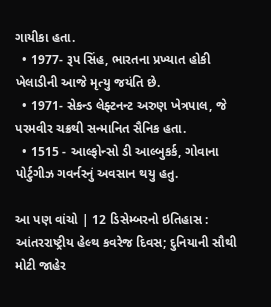ગાયીકા હતા.
  • 1977- રૂપ સિંહ, ભારતના પ્રખ્યાત હોકી ખેલાડીની આજે મૃત્યુ જયંતિ છે.
  • 1971- સેકન્ડ લેફ્ટનન્ટ અરુણ ખેત્રપાલ, જે પરમવીર ચક્રથી સન્માનિત સૈનિક હતા.
  • 1515 - આલ્ફોન્સો ડી આલ્બુકર્ક, ગોવાના પોર્ટુગીઝ ગવર્નરનું અવસાન થયુ હતુ.

આ પણ વાંચો | 12 ડિસેમ્બરનો ઇતિહાસ : આંતરરાષ્ટ્રીય હેલ્થ કવરેજ દિવસ; દુનિયાની સૌથી મોટી જાહેર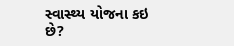સ્વાસ્થ્ય યોજના કઇ છે?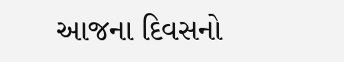આજના દિવસનો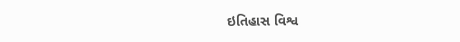ઇતિહાસ વિશ્વ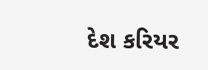દેશ કરિયર